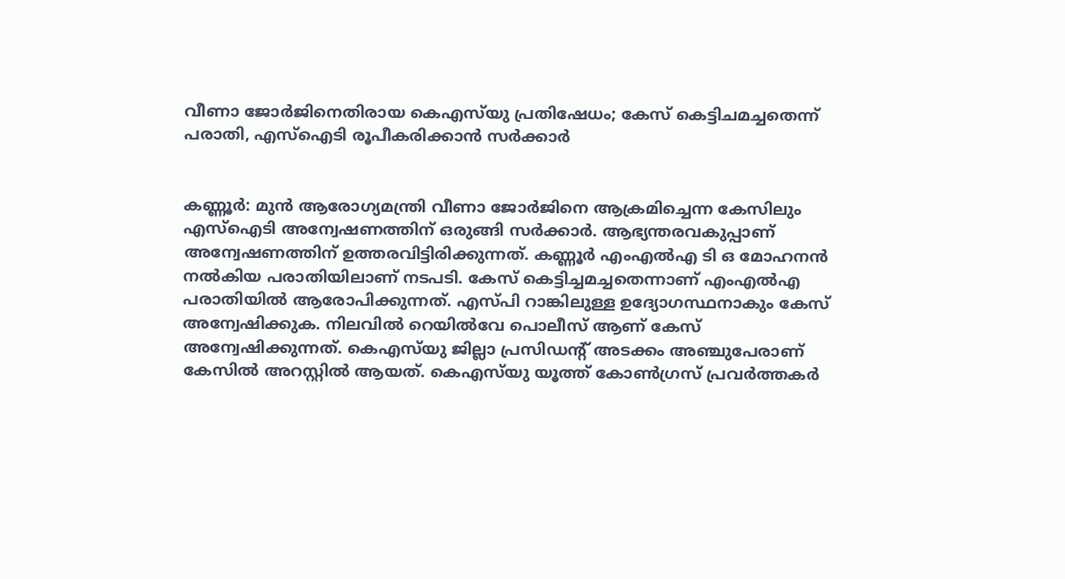വീണാ ജോര്‍ജിനെതിരായ കെഎസ്‌യു പ്രതിഷേധം; കേസ് കെട്ടിചമച്ചതെന്ന് പരാതി, എസ്‌ഐടി രൂപീകരിക്കാന്‍ സര്‍ക്കാര്‍


കണ്ണൂര്‍: മുന്‍ ആരോഗ്യമന്ത്രി വീണാ ജോര്‍ജിനെ ആക്രമിച്ചെന്ന കേസിലും എസ്‌ഐടി അന്വേഷണത്തിന് ഒരുങ്ങി സര്‍ക്കാര്‍. ആഭ്യന്തരവകുപ്പാണ് അന്വേഷണത്തിന് ഉത്തരവിട്ടിരിക്കുന്നത്. കണ്ണൂര്‍ എംഎല്‍എ ടി ഒ മോഹനന്‍ നല്‍കിയ പരാതിയിലാണ് നടപടി. കേസ് കെട്ടിച്ചമച്ചതെന്നാണ് എംഎല്‍എ പരാതിയില്‍ ആരോപിക്കുന്നത്. എസ്പി റാങ്കിലുള്ള ഉദ്യോഗസ്ഥനാകും കേസ് അന്വേഷിക്കുക. നിലവില്‍ റെയില്‍വേ പൊലീസ് ആണ് കേസ് അന്വേഷിക്കുന്നത്. കെഎസ്‌യു ജില്ലാ പ്രസിഡന്റ് അടക്കം അഞ്ചുപേരാണ് കേസില്‍ അറസ്റ്റില്‍ ആയത്. കെഎസ്‌യു യൂത്ത് കോണ്‍ഗ്രസ് പ്രവര്‍ത്തകര്‍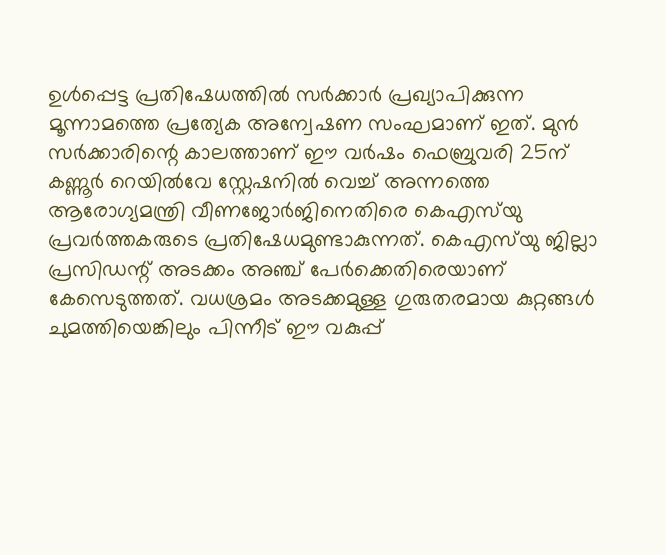ഉള്‍പ്പെട്ട പ്രതിഷേധത്തില്‍ സര്‍ക്കാര്‍ പ്രഖ്യാപിക്കുന്ന മൂന്നാമത്തെ പ്രത്യേക അന്വേഷണ സംഘമാണ് ഇത്. മുന്‍ സര്‍ക്കാരിന്റെ കാലത്താണ് ഈ വര്‍ഷം ഫെബ്രുവരി 25ന് കണ്ണൂര്‍ റെയില്‍വേ സ്റ്റേഷനില്‍ വെച്ച് അന്നത്തെ ആരോഗ്യമന്ത്രി വീണജോര്‍ജിനെതിരെ കെഎസ്‌യു പ്രവര്‍ത്തകരുടെ പ്രതിഷേധമുണ്ടാകുന്നത്. കെഎസ്‌യു ജില്ലാ പ്രസിഡന്റ് അടക്കം അഞ്ച് പേര്‍ക്കെതിരെയാണ് കേസെടുത്തത്. വധശ്രമം അടക്കമുള്ള ഗുരുതരമായ കുറ്റങ്ങള്‍ ചുമത്തിയെങ്കിലും പിന്നീട് ഈ വകുപ്പ്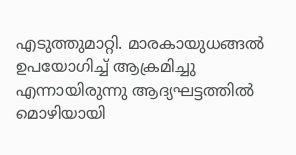എടുത്തുമാറ്റി. മാരകായുധങ്ങല്‍ ഉപയോഗിച്ച് ആക്രമിച്ചു എന്നായിരുന്നു ആദ്യഘട്ടത്തില്‍ മൊഴിയായി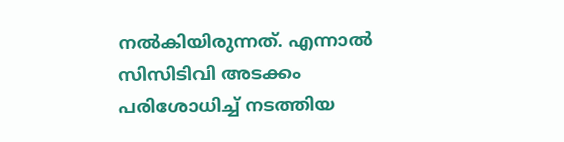നല്‍കിയിരുന്നത്. എന്നാല്‍ സിസിടിവി അടക്കം പരിശോധിച്ച് നടത്തിയ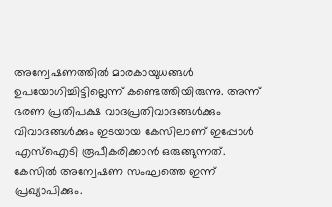അന്വേഷണത്തില്‍ മാരകായുധങ്ങള്‍ ഉപയോഗിച്ചിട്ടില്ലെന്ന് കണ്ടെത്തിയിരുന്നു. അന്ന് ഭരണ പ്രതിപക്ഷ വാദപ്രതിവാദങ്ങള്‍ക്കും വിവാദങ്ങള്‍ക്കും ഇടയായ കേസിലാണ് ഇപ്പോള്‍ എസ്‌ഐടി രൂപീകരിക്കാന്‍ ഒരുങ്ങുന്നത്. കേസില്‍ അന്വേഷണ സംഘത്തെ ഇന്ന് പ്രഖ്യാപിക്കും.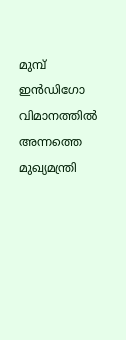മുമ്പ് ഇന്‍ഡിഗോ വിമാനത്തില്‍ അന്നത്തെ മുഖ്യമന്ത്രി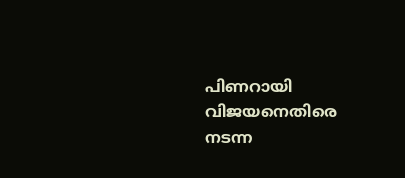പിണറായി വിജയനെതിരെ നടന്ന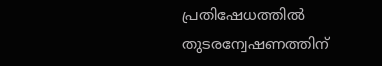പ്രതിഷേധത്തില്‍ തുടരന്വേഷണത്തിന്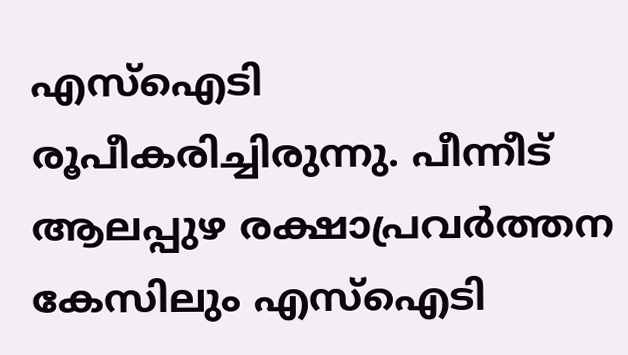എസ്‌ഐടി രൂപീകരിച്ചിരുന്നു. പീന്നീട് ആലപ്പുഴ രക്ഷാപ്രവര്‍ത്തന കേസിലും എസ്‌ഐടി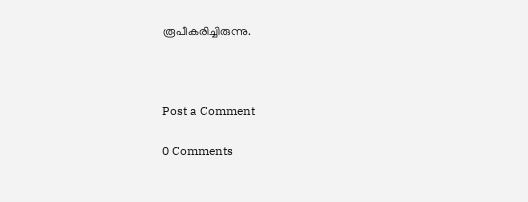രൂപീകരിച്ചിരുന്നു.



Post a Comment

0 Comments